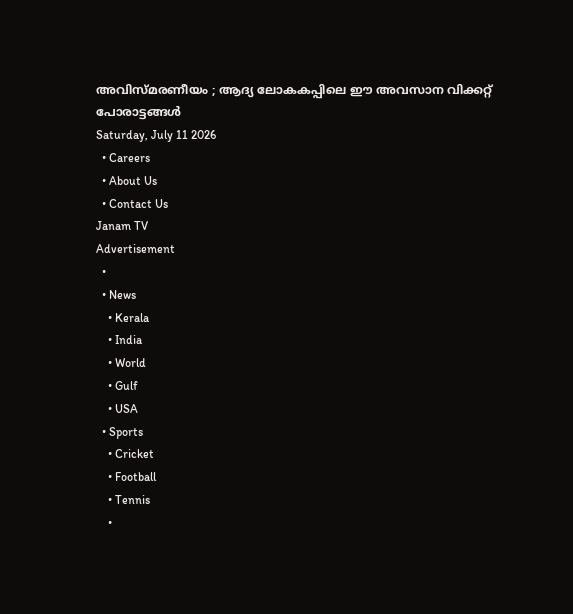അവിസ്മരണീയം ; ആദ്യ ലോകകപ്പിലെ ഈ അവസാന വിക്കറ്റ് പോരാട്ടങ്ങൾ
Saturday, July 11 2026
  • Careers
  • About Us
  • Contact Us
Janam TV
Advertisement
  •
  • News
    • Kerala
    • India
    • World
    • Gulf
    • USA
  • Sports
    • Cricket
    • Football
    • Tennis
    •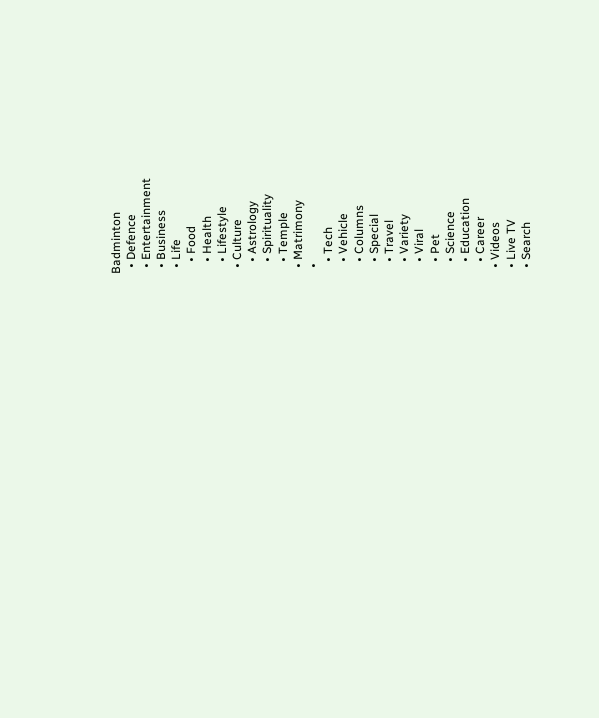Badminton
  • Defence
  • Entertainment
  • Business
  • Life
    • Food
    • Health
    • Lifestyle
  • Culture
    • Astrology
    • Spirituality
    • Temple
  • Matrimony
  •
    • Tech
    • Vehicle
    • Columns
    • Special
    • Travel
    • Variety
    • Viral
    • Pet
    • Science
    • Education
    • Career
  • Videos
  • Live TV
  • Search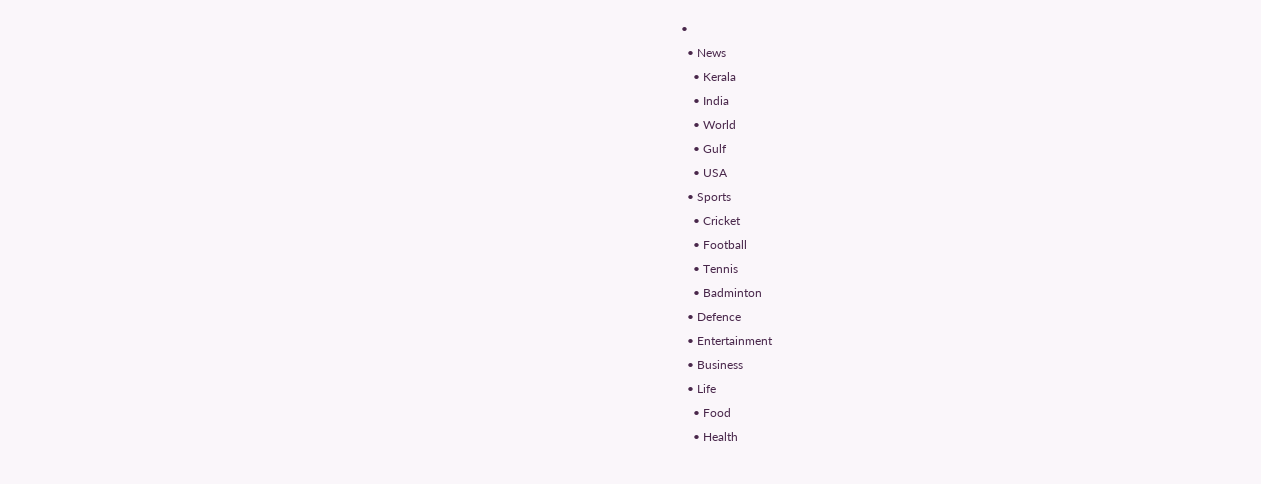•
  • News
    • Kerala
    • India
    • World
    • Gulf
    • USA
  • Sports
    • Cricket
    • Football
    • Tennis
    • Badminton
  • Defence
  • Entertainment
  • Business
  • Life
    • Food
    • Health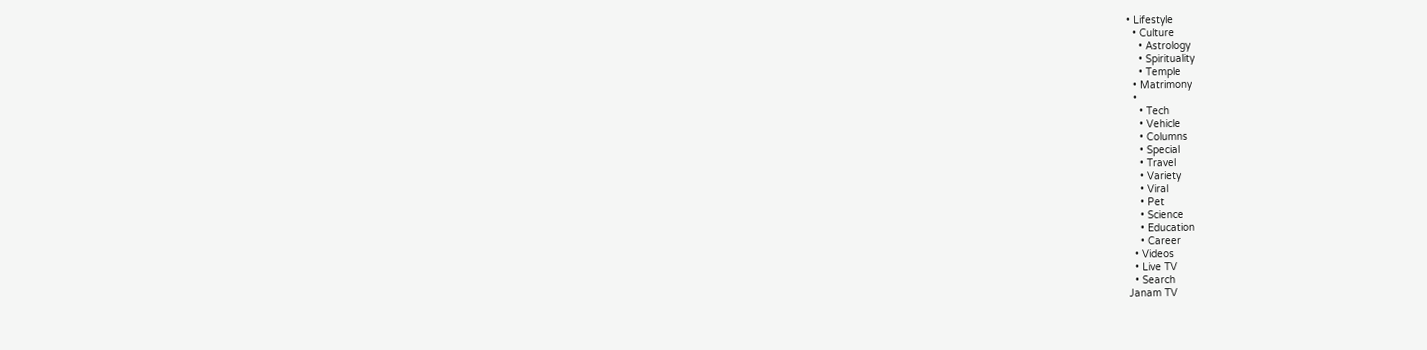• Lifestyle
  • Culture
    • Astrology
    • Spirituality
    • Temple
  • Matrimony
  •
    • Tech
    • Vehicle
    • Columns
    • Special
    • Travel
    • Variety
    • Viral
    • Pet
    • Science
    • Education
    • Career
  • Videos
  • Live TV
  • Search
Janam TV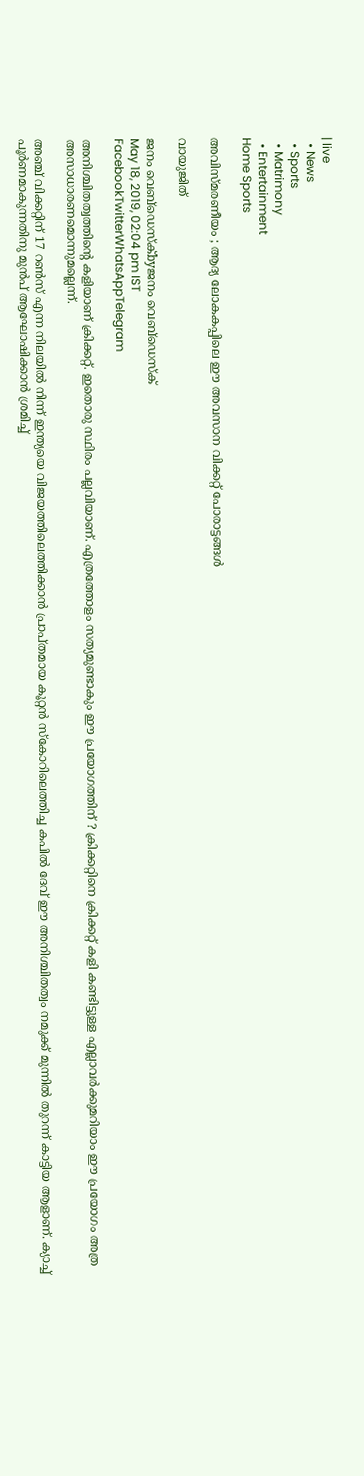| live
  • News
  • Sports
  • Matrimony
  • Entertainment
Home Sports

അവിസ്മരണീയം ; ആദ്യ ലോകകപ്പിലെ ഈ അവസാന വിക്കറ്റ് പോരാട്ടങ്ങൾ

വായുജിത്

ജനം വെബ്‌ഡെസ്ക്byജനം വെബ്‌ഡെസ്ക്
May 18, 2019, 02:04 pm IST
FacebookTwitterWhatsAppTelegram

അനിശ്ചിതത്വത്തിന്റെ കളിയാണ് ക്രിക്കറ്റ്. ഇതൊരു സ്ഥിരം പല്ലവിയാണ്. എത്രത്തോളം സത്യമുണ്ടാകും ഈ പ്രയോഗത്തിന് ? ക്രിക്കറ്റിനെ ക്രിക്കറ്റ് കളി കണ്ടിട്ടുള്ള എല്ലാവർക്കുമറിയാം ഈ പ്രയോഗം അത്ര അസാധാരണമൊന്നുമല്ലെന്ന്.

അഞ്ച് വിക്കറ്റിന് 17 റൺസ് എന്ന നിലയിൽ നിന്ന് ഇന്ത്യയെ വിജയത്തിലെത്തിക്കാൻ പ്രാപ്തമായ കൂറ്റൻ സ്കോറിലെത്തിച്ച കപിൽ ദേവ് ഈ അനിശ്ചിതത്വം നമുക്ക് മുന്നിൽ തുറന്ന് കാട്ടിയ ആളാണ്. ക്യാച്ച് പൂർണമാകുന്നതിനു മുൻപ് ആഘോഷിക്കാൻ ശ്രമിച്ച്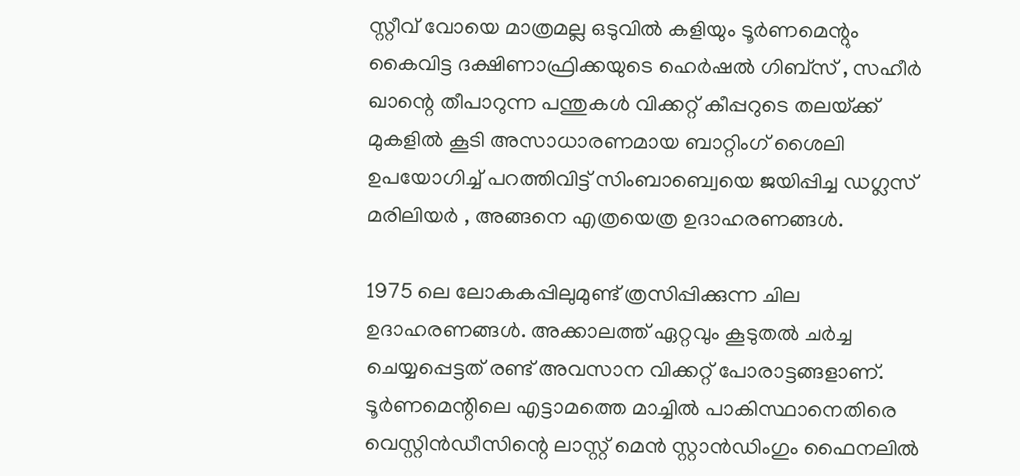സ്റ്റീവ് വോയെ മാത്രമല്ല ഒടുവിൽ കളിയും ടൂർണമെന്റും കൈവിട്ട ദക്ഷിണാഫ്രിക്കയുടെ ഹെർഷൽ ഗിബ്സ് , സഹീർ ഖാന്റെ തീപാറുന്ന പന്തുകൾ വിക്കറ്റ് കീപ്പറുടെ തലയ്‌ക്ക് മുകളിൽ കൂടി അസാധാരണമായ ബാറ്റിംഗ് ശൈലി ഉപയോഗിച്ച് പറത്തിവിട്ട് സിംബാബ്വെയെ ജയിപ്പിച്ച ഡഗ്ലസ് മരിലിയർ , അങ്ങനെ എത്രയെത്ര ഉദാഹരണങ്ങൾ.

1975 ലെ ലോകകപ്പിലുമുണ്ട് ത്രസിപ്പിക്കുന്ന ചില ഉദാഹരണങ്ങൾ. അക്കാലത്ത് ഏറ്റവും കൂടുതൽ ചർച്ച ചെയ്യപ്പെട്ടത് രണ്ട് അവസാന വിക്കറ്റ് പോരാട്ടങ്ങളാണ്. ടൂർണമെന്റിലെ എട്ടാമത്തെ മാച്ചിൽ പാകിസ്ഥാനെതിരെ വെസ്റ്റിൻഡീസിന്റെ ലാസ്റ്റ് മെൻ സ്റ്റാൻഡിംഗും ഫൈനലിൽ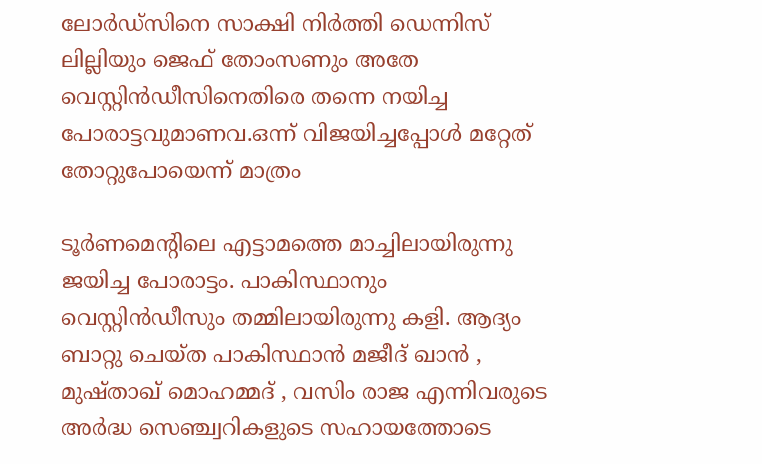ലോർഡ്സിനെ സാക്ഷി നിർത്തി ഡെന്നിസ് ലില്ലിയും ജെഫ് തോംസണും അതേ വെസ്റ്റിൻഡീസിനെതിരെ തന്നെ നയിച്ച പോരാട്ടവുമാണവ.ഒന്ന് വിജയിച്ചപ്പോൾ മറ്റേത് തോറ്റുപോയെന്ന് മാത്രം

ടൂർണമെന്റിലെ എട്ടാമത്തെ മാച്ചിലായിരുന്നു ജയിച്ച പോരാട്ടം. പാകിസ്ഥാനും വെസ്റ്റിൻഡീസും തമ്മിലായിരുന്നു കളി. ആദ്യം ബാറ്റു ചെയ്ത പാകിസ്ഥാൻ മജീദ് ഖാൻ , മുഷ്താഖ് മൊഹമ്മദ് , വസിം രാജ എന്നിവരുടെ അർദ്ധ സെഞ്ച്വറികളുടെ സഹായത്തോടെ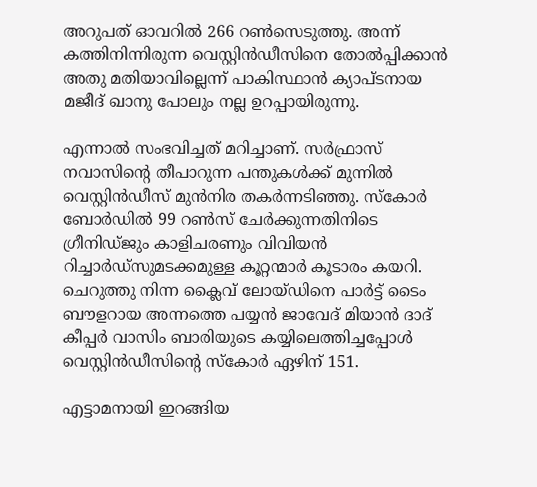അറുപത് ഓവറിൽ 266 റൺസെടുത്തു. അന്ന് കത്തിനിന്നിരുന്ന വെസ്റ്റിൻഡീസിനെ തോൽപ്പിക്കാൻ അതു മതിയാവില്ലെന്ന് പാകിസ്ഥാൻ ക്യാപ്ടനായ മജീദ് ഖാനു പോലും നല്ല ഉറപ്പായിരുന്നു.

എന്നാൽ സംഭവിച്ചത് മറിച്ചാണ്. സർഫ്രാസ് നവാസിന്റെ തീപാറുന്ന പന്തുകൾക്ക് മുന്നിൽ വെസ്റ്റിൻഡീസ് മുൻനിര തകർന്നടിഞ്ഞു. സ്കോർ ബോർഡിൽ 99 റൺസ് ചേർക്കുന്നതിനിടെ ഗ്രീനിഡ്ജും കാളിചരണും വിവിയൻ റിച്ചാർഡ്സുമടക്കമുള്ള കൂറ്റന്മാർ കൂടാരം കയറി. ചെറുത്തു നിന്ന ക്ലൈവ് ലോയ്ഡിനെ പാർട്ട് ടൈം ബൗളറായ അന്നത്തെ പയ്യൻ ജാവേദ് മിയാൻ ദാദ് കീപ്പർ വാസിം ബാരിയുടെ കയ്യിലെത്തിച്ചപ്പോൾ വെസ്റ്റിൻഡീസിന്റെ സ്കോർ ഏഴിന് 151.

എട്ടാമനായി ഇറങ്ങിയ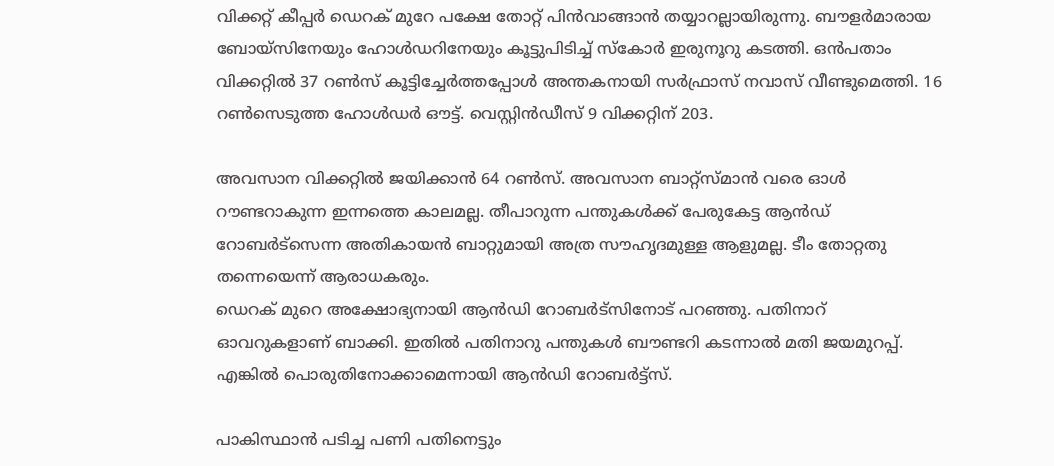വിക്കറ്റ് കീപ്പർ ഡെറക് മുറേ പക്ഷേ തോറ്റ് പിൻവാങ്ങാൻ തയ്യാറല്ലായിരുന്നു. ബൗളർമാരായ ബോയ്സിനേയും ഹോൾഡറിനേയും കൂട്ടുപിടിച്ച് സ്കോർ ഇരുനൂറു കടത്തി. ഒൻപതാം വിക്കറ്റിൽ 37 റൺസ് കൂട്ടിച്ചേർത്തപ്പോൾ അന്തകനായി സർഫ്രാസ് നവാസ് വീണ്ടുമെത്തി. 16 റൺസെടുത്ത ഹോൾഡർ ഔട്ട്. വെസ്റ്റിൻഡീസ് 9 വിക്കറ്റിന് 203.

അവസാന വിക്കറ്റിൽ ജയിക്കാൻ 64 റൺസ്. അവസാന ബാറ്റ്സ്മാൻ വരെ ഓൾ റൗണ്ടറാകുന്ന ഇന്നത്തെ കാലമല്ല. തീപാറുന്ന പന്തുകൾക്ക് പേരുകേട്ട ആൻഡ് റോബർട്സെന്ന അതികായൻ ബാറ്റുമായി അത്ര സൗഹൃദമുള്ള ആളുമല്ല. ടീം തോറ്റതു തന്നെയെന്ന് ആരാധകരും.
ഡെറക് മുറെ അക്ഷോഭ്യനായി ആൻഡി റോബർട്സിനോട് പറഞ്ഞു. പതിനാറ് ഓവറുകളാണ് ബാക്കി. ഇതിൽ പതിനാറു പന്തുകൾ ബൗണ്ടറി കടന്നാൽ മതി ജയമുറപ്പ്. എങ്കിൽ പൊരുതിനോക്കാമെന്നായി ആൻഡി റോബർട്ട്സ്.

പാകിസ്ഥാൻ പടിച്ച പണി പതിനെട്ടും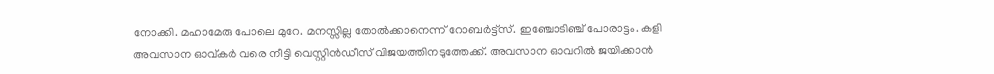നോക്കി. മഹാമേരു പോലെ മുറേ. മനസ്സില്ല തോൽക്കാനെന്ന് റോബർട്ട്സ്. ഇഞ്ചോടിഞ്ച് പോരാട്ടം. കളി അവസാന ഓവ്കർ വരെ നീട്ടി വെസ്റ്റിൻഡീസ് വിജയത്തിനടുത്തേക്ക്. അവസാന ഓവറിൽ ജയിക്കാൻ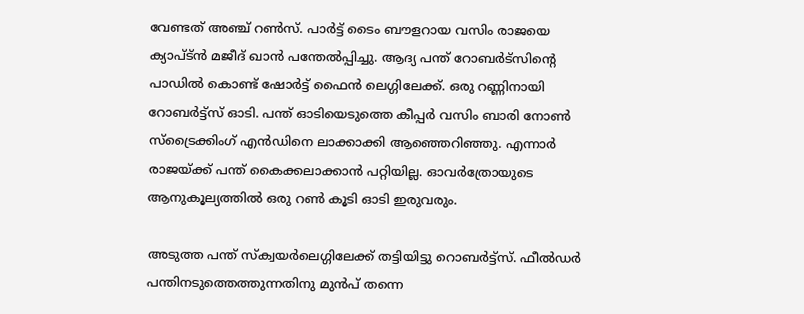വേണ്ടത് അഞ്ച് റൺസ്. പാർട്ട് ടൈം ബൗളറായ വസിം രാജയെ ക്യാപ്ട്ൻ മജീദ് ഖാൻ പന്തേൽപ്പിച്ചു. ആദ്യ പന്ത് റോബർട്സിന്റെ പാഡിൽ കൊണ്ട് ഷോർട്ട് ഫൈൻ ലെഗ്ഗിലേക്ക്. ഒരു റണ്ണിനായി റോബർട്ട്സ് ഓടി. പന്ത് ഓടിയെടുത്തെ കീപ്പർ വസിം ബാരി നോൺ സ്ട്രൈക്കിംഗ് എൻഡിനെ ലാക്കാക്കി ആഞ്ഞെറിഞ്ഞു. എന്നാർ രാജയ്‌ക്ക് പന്ത് കൈക്കലാക്കാൻ പറ്റിയില്ല. ഓവർത്രോയുടെ ആനുകൂല്യത്തിൽ ഒരു റൺ കൂടി ഓടി ഇരുവരും.

അടുത്ത പന്ത് സ്ക്വയർലെഗ്ഗിലേക്ക് തട്ടിയിട്ടു റൊബർട്ട്സ്. ഫീൽഡർ പന്തിനടുത്തെത്തുന്നതിനു മുൻപ് തന്നെ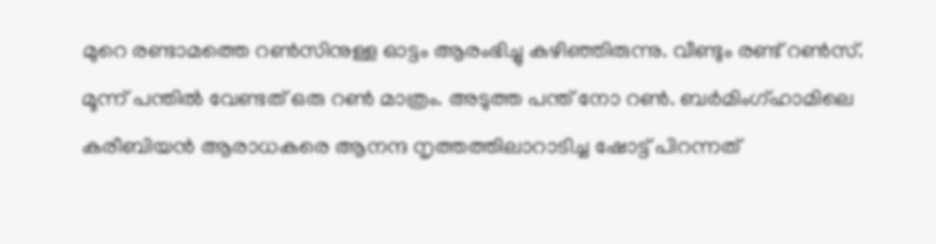മുറെ രണ്ടാമത്തെ റൺസിനുള്ള ഓട്ടം ആരംഭിച്ചു കഴിഞ്ഞിരുന്നു. വീണ്ടും രണ്ട് റൺസ്. മൂന്ന് പന്തിൽ വേണ്ടത് ഒരു റൺ മാത്രം. അടുത്ത പന്ത് നോ റൺ. ബർമിംഗ്‌ഹാമിലെ കരീബിയൻ ആരാധകരെ ആനന്ദ നൃത്തത്തിലാറാടിച്ച ഷോട്ട് പിറന്നത്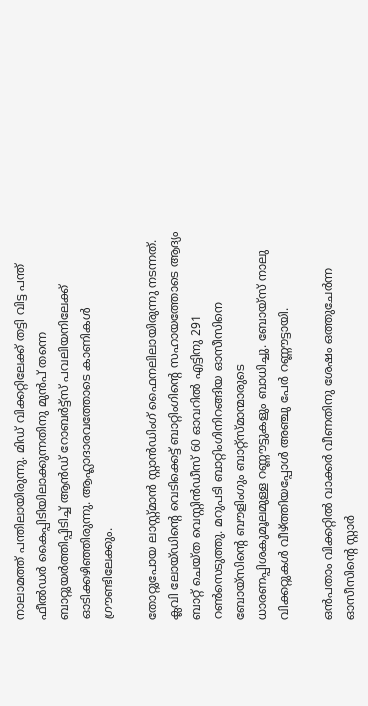നാലാമത്ത് പന്തിലായിരുന്നു. മിഡ് വിക്കറ്റിലേക്ക് തട്ടി വിട്ട പന്ത് ഫീൽഡർ കൈപ്പിടിയിലാക്കുന്നതിനു മുൻപ് തന്നെ ബാറ്റുയർത്തിപ്പിടിച്ച് ആൻഡ് റോബർട്ട്സ് പവലിയനിലേക്ക് ഓടിക്കഴിഞ്ഞിരുന്നു. ആഹ്ലാദാരവത്തോടെ കാണികൾ ഗ്രൗണ്ടിലേക്കും.

തോറ്റുപോയ ലാസ്റ്റ്‌മാൻ സ്റ്റാൻഡിംഗ് ഫൈനലിലായിരുന്നു നടന്നത്. ക്ലവി ലോയ്ഡിന്റെ വെടിക്കെട്ട് ബാറ്റിംഗിന്റെ സഹായത്തോടെ ആദ്യം ബാറ്റ് ചെയ്ത വെസ്റ്റിൻഡീസ് 60 ഓവറിൽ എട്ടിനു 291 റൺസെടുത്തു. മറുപടി ബാറ്റിംഗിനിറങ്ങിയ ഓസീസിനെ ബോയ്സിന്റെ ബൗളിംഗും ബാറ്റ്സ്മാന്മാരുടെ ധാരണപ്പിശകുമൂലമുള്ള റണ്ണൗട്ടുകളും ബാധിച്ചു. ബോയ്സ് നാലു വിക്കറ്റുകൾ വീഴ്‌ത്തിയപ്പോൾ അഞ്ചു പേർ റണ്ണൗട്ടായി.

ഒൻപതാം വിക്കറ്റിൽ വാക്കർ വീണതിനു ശേഷം ഒത്തുചേർന്ന ഓസീസിന്റെ സ്റ്റാർ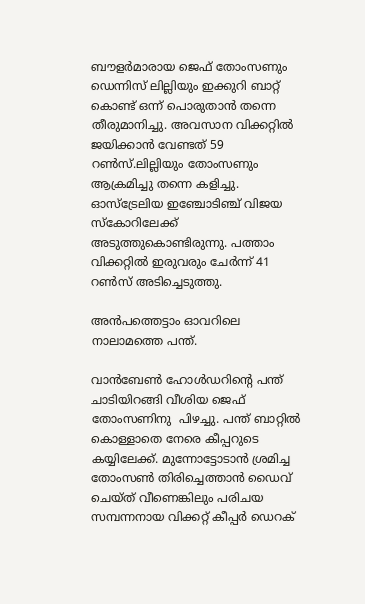ബൗളർമാരായ ജെഫ് തോംസണും ഡെന്നിസ് ലില്ലിയും ഇക്കുറി ബാറ്റ് കൊണ്ട് ഒന്ന് പൊരുതാൻ തന്നെ തീരുമാനിച്ചു. അവസാന വിക്കറ്റിൽ ജയിക്കാൻ വേണ്ടത് 59 റൺസ്.ലില്ലിയും തോംസണും ആക്രമിച്ചു തന്നെ കളിച്ചു. ഓസ്ട്രേലിയ ഇഞ്ചോടിഞ്ച് വിജയ സ്കോറിലേക്ക് അടുത്തുകൊണ്ടിരുന്നു. പത്താം വിക്കറ്റിൽ ഇരുവരും ചേർന്ന് 41 റൺസ് അടിച്ചെടുത്തു.

അൻപത്തെട്ടാം ഓവറിലെ നാലാമത്തെ പന്ത്.

വാൻബേൺ ഹോൾഡറിന്റെ പന്ത് ചാടിയിറങ്ങി വീശിയ ജെഫ് തോംസണിനു  പിഴച്ചു. പന്ത് ബാറ്റിൽ കൊള്ളാതെ നേരെ കീപ്പറുടെ കയ്യിലേക്ക്. മുന്നോട്ടോടാൻ ശ്രമിച്ച തോംസൺ തിരിച്ചെത്താൻ ഡൈവ് ചെയ്ത് വീണെങ്കിലും പരിചയ സമ്പന്നനായ വിക്കറ്റ് കീപ്പർ ഡെറക്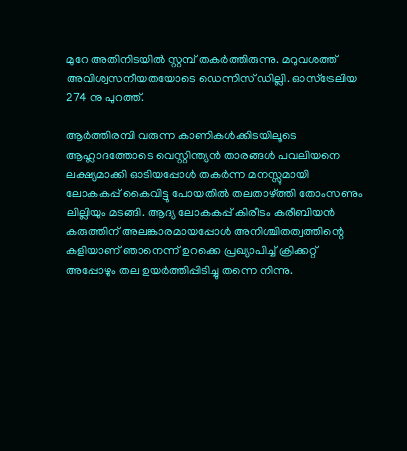മുറേ അതിനിടയിൽ സ്റ്റമ്പ് തകർത്തിരുന്നു. മറുവശത്ത് അവിശ്വസനീയതയോടെ ഡെന്നിസ് ഡില്ലി. ഓസ്ട്രേലിയ 274 നു പുറത്ത്.

ആർത്തിരമ്പി വരുന്ന കാണികൾക്കിടയിലൂടെ ആഹ്ലാദത്തോടെ വെസ്റ്റിന്ത്യൻ താരങ്ങൾ പവലിയനെ ലക്ഷ്യമാക്കി ഓടിയപ്പോൾ തകർന്ന മനസ്സുമായി ലോകകപ്പ് കൈവിട്ടു പോയതിൽ തലതാഴ്‌ത്തി തോംസണും ലില്ലിയും മടങ്ങി. ആദ്യ ലോകകപ്പ് കിരീടം കരീബിയൻ കരുത്തിന് അലങ്കാരമായപ്പോൾ അനിശ്ചിതത്വത്തിന്റെ കളിയാണ് ഞാനെന്ന് ഉറക്കെ പ്രഖ്യാപിച്ച് ക്രിക്കറ്റ് അപ്പോഴും തല ഉയർത്തിപ്പിടിച്ചു തന്നെ നിന്നു.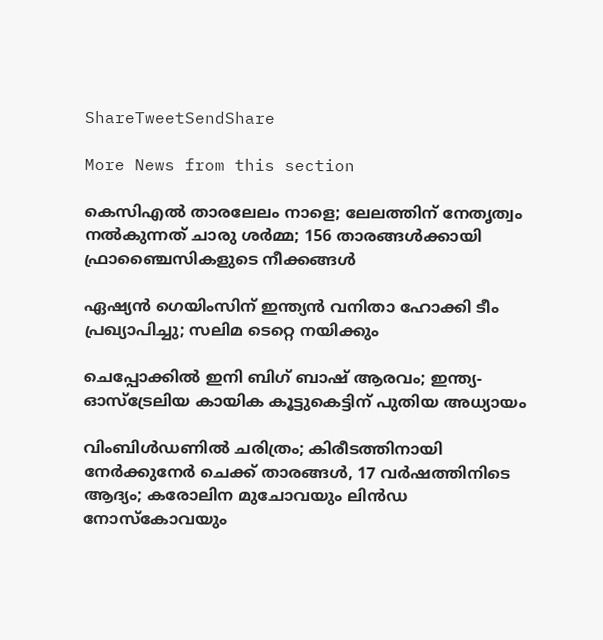ShareTweetSendShare

More News from this section

കെസിഎല്‍ താരലേലം നാളെ; ലേലത്തിന് നേതൃത്വം നല്‍കുന്നത് ചാരു ശര്‍മ്മ; 156 താരങ്ങള്‍ക്കായി ഫ്രാഞ്ചൈസികളുടെ നീക്കങ്ങള്‍

ഏഷ്യന്‍ ഗെയിംസിന് ഇന്ത്യന്‍ വനിതാ ഹോക്കി ടീം പ്രഖ്യാപിച്ചു; സലിമ ടെറ്റെ നയിക്കും

ചെപ്പോക്കില്‍ ഇനി ബിഗ് ബാഷ് ആരവം; ഇന്ത്യ-ഓസ്‌ട്രേലിയ കായിക കൂട്ടുകെട്ടിന് പുതിയ അധ്യായം

വിംബിള്‍ഡണില്‍ ചരിത്രം; കിരീടത്തിനായി നേര്‍ക്കുനേര്‍ ചെക്ക് താരങ്ങള്‍, 17 വര്‍ഷത്തിനിടെ ആദ്യം; കരോലിന മുചോവയും ലിന്‍ഡ നോസ്‌കോവയും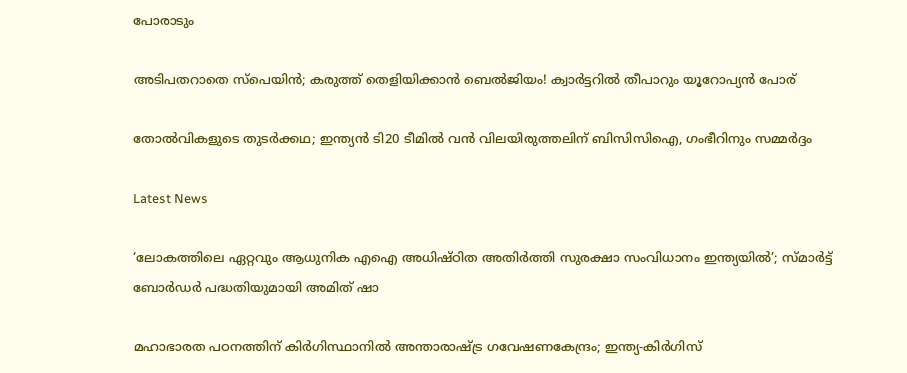പോരാടും

അടിപതറാതെ സ്‌പെയിന്‍; കരുത്ത് തെളിയിക്കാന്‍ ബെല്‍ജിയം! ക്വാര്‍ട്ടറില്‍ തീപാറും യൂറോപ്യന്‍ പോര്

തോല്‍വികളുടെ തുടര്‍ക്കഥ; ഇന്ത്യന്‍ ടി20 ടീമില്‍ വന്‍ വിലയിരുത്തലിന് ബിസിസിഐ, ഗംഭീറിനും സമ്മര്‍ദ്ദം

Latest News

‘ലോകത്തിലെ ഏറ്റവും ആധുനിക എഐ അധിഷ്ഠിത അതിര്‍ത്തി സുരക്ഷാ സംവിധാനം ഇന്ത്യയില്‍’; സ്മാര്‍ട്ട് ബോര്‍ഡര്‍ പദ്ധതിയുമായി അമിത് ഷാ

മഹാഭാരത പഠനത്തിന് കിര്‍ഗിസ്ഥാനില്‍ അന്താരാഷ്‌ട്ര ഗവേഷണകേന്ദ്രം; ഇന്ത്യ-കിര്‍ഗിസ്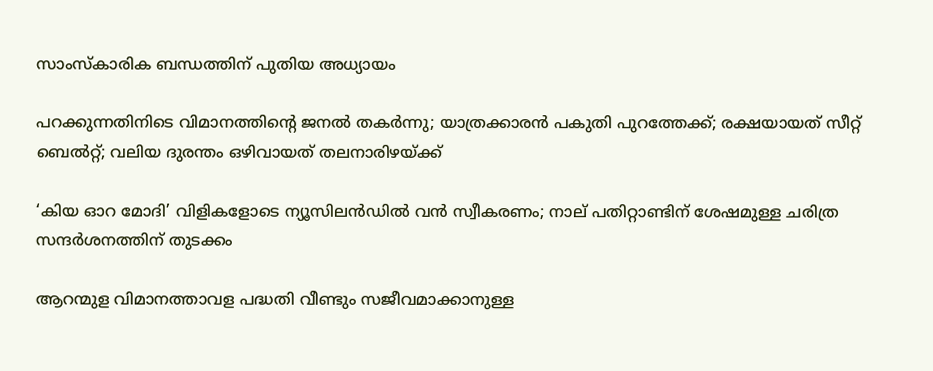സാംസ്‌കാരിക ബന്ധത്തിന് പുതിയ അധ്യായം

പറക്കുന്നതിനിടെ വിമാനത്തിന്റെ ജനല്‍ തകര്‍ന്നു; യാത്രക്കാരന്‍ പകുതി പുറത്തേക്ക്; രക്ഷയായത് സീറ്റ് ബെല്‍റ്റ്; വലിയ ദുരന്തം ഒഴിവായത് തലനാരിഴയ്‌ക്ക്

‘കിയ ഓറ മോദി’ വിളികളോടെ ന്യൂസിലന്‍ഡില്‍ വന്‍ സ്വീകരണം; നാല് പതിറ്റാണ്ടിന് ശേഷമുള്ള ചരിത്ര സന്ദര്‍ശനത്തിന് തുടക്കം

ആറന്മുള വിമാനത്താവള പദ്ധതി വീണ്ടും സജീവമാക്കാനുള്ള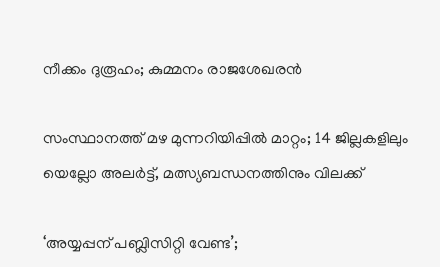നീക്കം ദുരൂഹം; കുമ്മനം രാജശേഖരന്‍

സംസ്ഥാനത്ത് മഴ മുന്നറിയിപ്പില്‍ മാറ്റം; 14 ജില്ലകളിലും യെല്ലോ അലര്‍ട്ട്, മത്സ്യബന്ധനത്തിനും വിലക്ക്

‘അയ്യപ്പന് പബ്ലിസിറ്റി വേണ്ട’;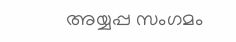അയ്യപ്പ സംഗമം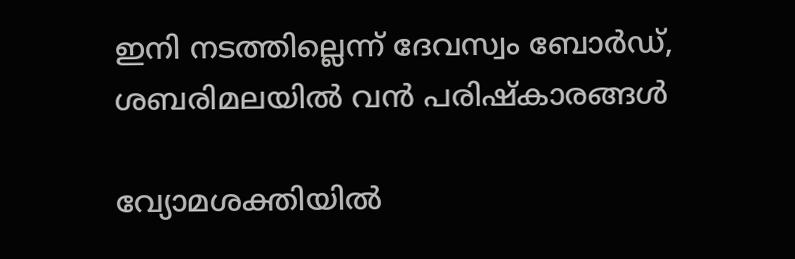ഇനി നടത്തില്ലെന്ന് ദേവസ്വം ബോര്‍ഡ്, ശബരിമലയില്‍ വന്‍ പരിഷ്‌കാരങ്ങള്‍

വ്യോമശക്തിയില്‍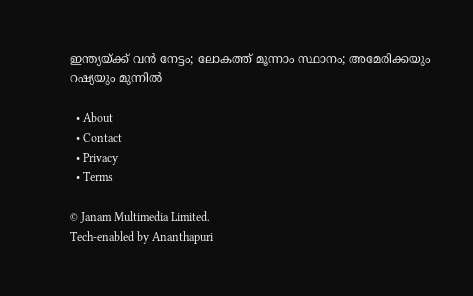ഇന്ത്യയ്‌ക്ക് വന്‍ നേട്ടം; ലോകത്ത് മൂന്നാം സ്ഥാനം; അമേരിക്കയും റഷ്യയും മുന്നില്‍

  • About
  • Contact
  • Privacy
  • Terms

© Janam Multimedia Limited.
Tech-enabled by Ananthapuri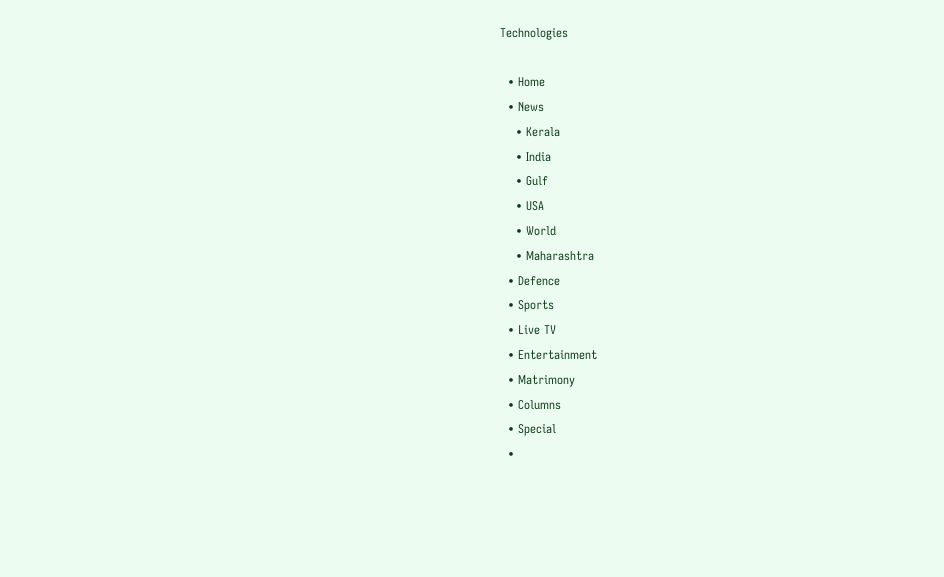Technologies

  • Home
  • News
    • Kerala
    • India
    • Gulf
    • USA
    • World
    • Maharashtra
  • Defence
  • Sports
  • Live TV
  • Entertainment
  • Matrimony
  • Columns
  • Special
  •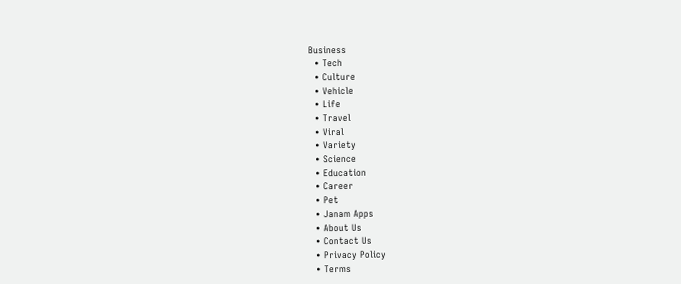Business
  • Tech
  • Culture
  • Vehicle
  • Life
  • Travel
  • Viral
  • Variety
  • Science
  • Education
  • Career
  • Pet
  • Janam Apps
  • About Us
  • Contact Us
  • Privacy Policy
  • Terms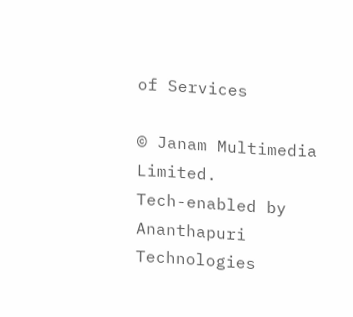of Services

© Janam Multimedia Limited.
Tech-enabled by Ananthapuri Technologies